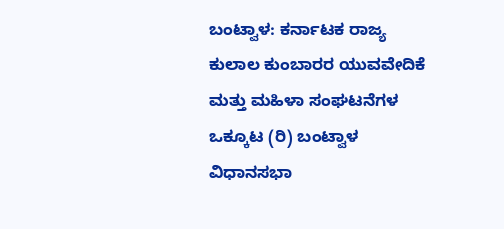ಬಂಟ್ವಾಳ: ಕರ್ನಾಟಕ ರಾಜ್ಯ  ಕುಲಾಲ ಕುಂಬಾರರ ಯುವವೇದಿಕೆ ಮತ್ತು ಮಹಿಳಾ ಸಂಘಟನೆಗಳ ಒಕ್ಕೂಟ (ರಿ) ಬಂಟ್ವಾಳ ವಿಧಾನಸಭಾ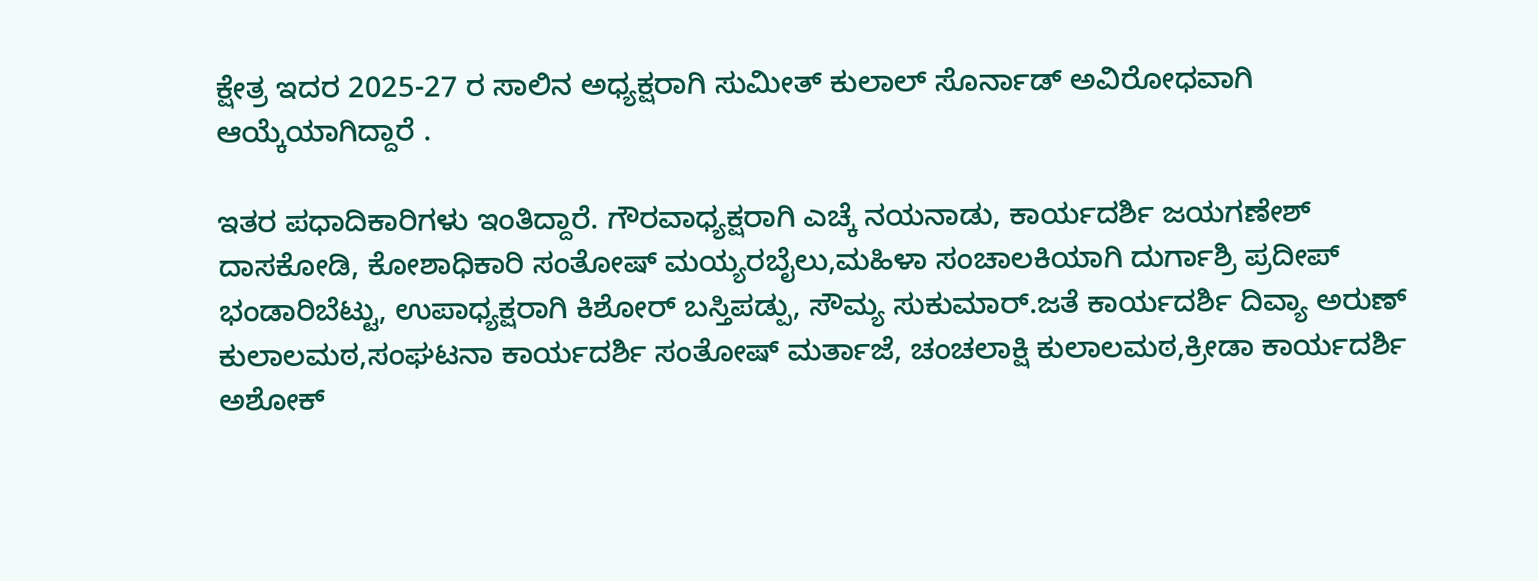ಕ್ಷೇತ್ರ ಇದರ 2025-27 ರ ಸಾಲಿನ ಅಧ್ಯಕ್ಷರಾಗಿ ಸುಮೀತ್ ಕುಲಾಲ್ ಸೊರ್ನಾಡ್ ಅವಿರೋಧವಾಗಿ ಆಯ್ಕೆಯಾಗಿದ್ದಾರೆ .

ಇತರ ಪಧಾದಿಕಾರಿಗಳು ಇಂತಿದ್ದಾರೆ. ಗೌರವಾಧ್ಯಕ್ಷರಾಗಿ ಎಚ್ಕೆ ನಯನಾಡು, ಕಾರ್ಯದರ್ಶಿ ಜಯಗಣೇಶ್ ದಾಸಕೋಡಿ, ಕೋಶಾಧಿಕಾರಿ ಸಂತೋಷ್ ಮಯ್ಯರಬೈಲು,ಮಹಿಳಾ ಸಂಚಾಲಕಿಯಾಗಿ ದುರ್ಗಾಶ್ರಿ ಪ್ರದೀಪ್ ಭಂಡಾರಿಬೆಟ್ಟು, ಉಪಾಧ್ಯಕ್ಷರಾಗಿ ಕಿಶೋರ್ ಬಸ್ತಿಪಡ್ಪು, ಸೌಮ್ಯ ಸುಕುಮಾರ್.ಜತೆ ಕಾರ್ಯದರ್ಶಿ ದಿವ್ಯಾ ಅರುಣ್ ಕುಲಾಲಮಠ,ಸಂಘಟನಾ ಕಾರ್ಯದರ್ಶಿ ಸಂತೋಷ್ ಮರ್ತಾಜೆ, ಚಂಚಲಾಕ್ಷಿ ಕುಲಾಲಮಠ,ಕ್ರೀಡಾ ಕಾರ್ಯದರ್ಶಿ ಅಶೋಕ್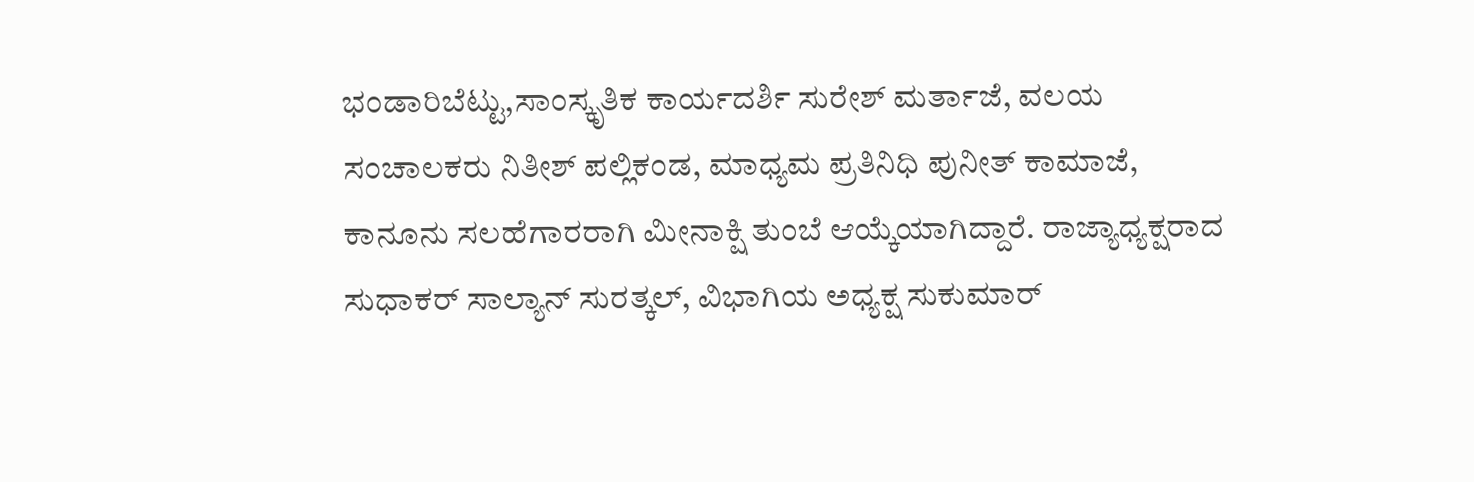ಭಂಡಾರಿಬೆಟ್ಟು,ಸಾಂಸ್ಕೃತಿಕ ಕಾರ್ಯದರ್ಶಿ ಸುರೇಶ್ ಮರ್ತಾಜೆ, ವಲಯ ಸಂಚಾಲಕರು ನಿತೀಶ್ ಪಲ್ಲಿಕಂಡ, ಮಾಧ್ಯಮ ಪ್ರತಿನಿಧಿ ಪುನೀತ್ ಕಾಮಾಜೆ, ಕಾನೂನು ಸಲಹೆಗಾರರಾಗಿ ಮೀನಾಕ್ಷಿ ತುಂಬೆ ಆಯ್ಕೆಯಾಗಿದ್ದಾರೆ. ರಾಜ್ಯಾಧ್ಯಕ್ಷರಾದ ಸುಧಾಕರ್ ಸಾಲ್ಯಾನ್ ಸುರತ್ಕಲ್, ವಿಭಾಗಿಯ ಅಧ್ಯಕ್ಷ ಸುಕುಮಾರ್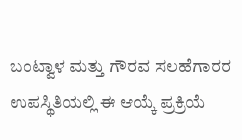ಬಂಟ್ವಾಳ ಮತ್ತು ಗೌರವ ಸಲಹೆಗಾರರ ಉಪಸ್ಥಿತಿಯಲ್ಲಿ ಈ ಆಯ್ಕೆ ಪ್ರಕ್ರಿಯೆ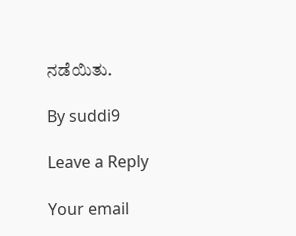ನಡೆಯಿತು.

By suddi9

Leave a Reply

Your email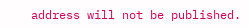address will not be published.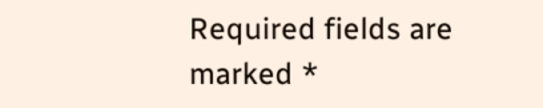Required fields are marked *